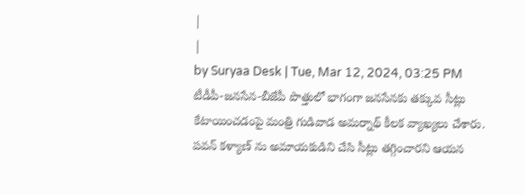|
|
by Suryaa Desk | Tue, Mar 12, 2024, 03:25 PM
టీడీపీ-జనసేన-బీజేపీ పొత్తులో భాగంగా జనసేనకు తక్కువ సీట్లు కేటాయించడంపై మంత్రి గుడివాడ అమర్నాథ్ కీలక వ్యాఖ్యలు చేశారు. పవన్ కళ్యాణ్ ను అమాయకుడిని చేసి సీట్లు తగ్గించారని ఆయన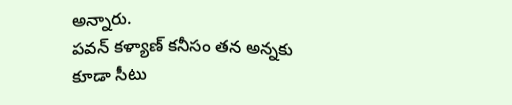అన్నారు.
పవన్ కళ్యాణ్ కనీసం తన అన్నకు కూడా సీటు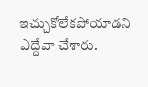ఇచ్చుకోలేకపోయాడని ఎద్దేవా చేశారు.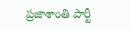ప్రజాశాంతి పార్టీ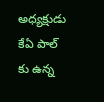అధ్యక్షుడు కేఏ పాల్ కు ఉన్న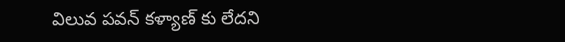విలువ పవన్ కళ్యాణ్ కు లేదని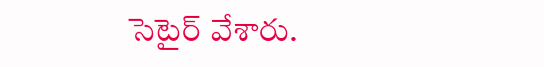సెటైర్ వేశారు.